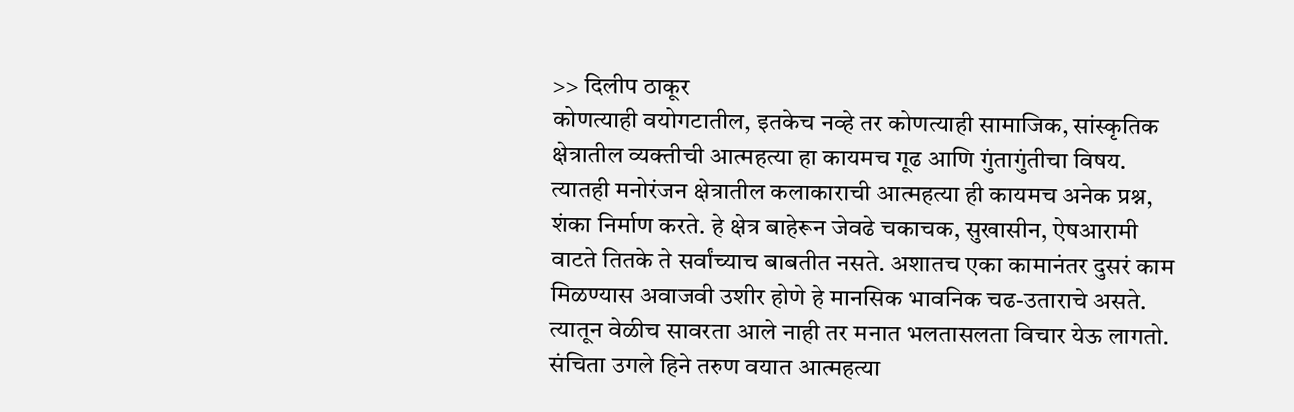>> दिलीप ठाकूर
कोणत्याही वयोगटातील, इतकेच नव्हे तर कोणत्याही सामाजिक, सांस्कृतिक क्षेत्रातील व्यक्तीची आत्महत्या हा कायमच गूढ आणि गुंतागुंतीचा विषय. त्यातही मनोरंजन क्षेत्रातील कलाकाराची आत्महत्या ही कायमच अनेक प्रश्न, शंका निर्माण करते. हे क्षेत्र बाहेरून जेवढे चकाचक, सुखासीन, ऐषआरामी वाटते तितके ते सर्वांच्याच बाबतीत नसते. अशातच एका कामानंतर दुसरं काम मिळण्यास अवाजवी उशीर होणे हे मानसिक भावनिक चढ-उताराचे असते. त्यातून वेळीच सावरता आले नाही तर मनात भलतासलता विचार येऊ लागतो. संचिता उगले हिने तरुण वयात आत्महत्या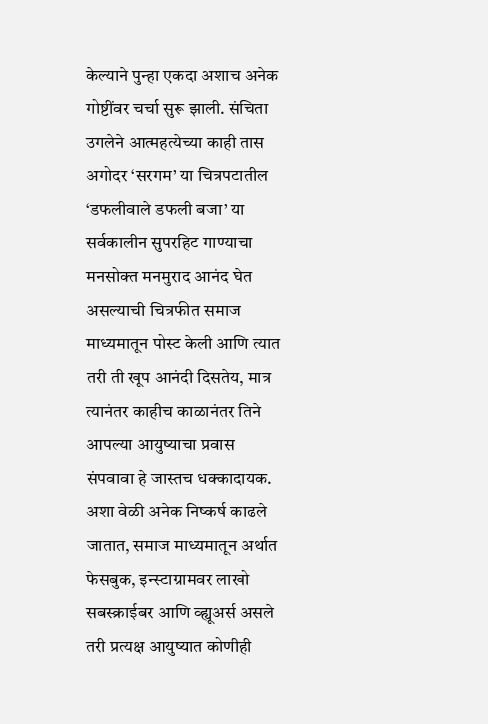केल्याने पुन्हा एकदा अशाच अनेक गोष्टींवर चर्चा सुरू झाली. संचिता उगलेने आत्महत्येच्या काही तास अगोदर ‘सरगम’ या चित्रपटातील ‘डफलीवाले डफली बजा’ या सर्वकालीन सुपरहिट गाण्याचा मनसोक्त मनमुराद आनंद घेत असल्याची चित्रफीत समाज माध्यमातून पोस्ट केली आणि त्यात तरी ती खूप आनंदी दिसतेय, मात्र त्यानंतर काहीच काळानंतर तिने आपल्या आयुष्याचा प्रवास संपवावा हे जास्तच धक्कादायक.
अशा वेळी अनेक निष्कर्ष काढले जातात, समाज माध्यमातून अर्थात फेसबुक, इन्स्टाग्रामवर लाखो सबस्क्राईबर आणि व्ह्यूअर्स असले तरी प्रत्यक्ष आयुष्यात कोणीही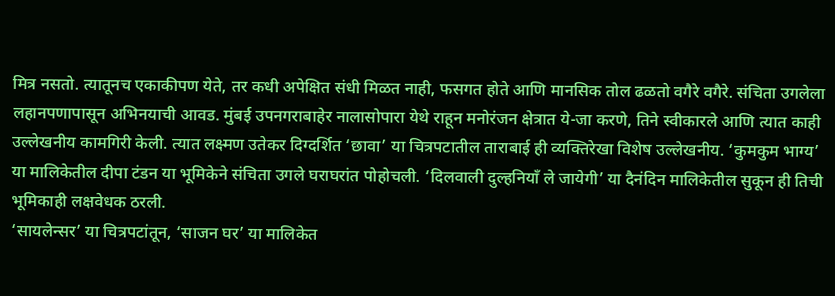मित्र नसतो. त्यातूनच एकाकीपण येते, तर कधी अपेक्षित संधी मिळत नाही, फसगत होते आणि मानसिक तोल ढळतो वगैरे वगैरे. संचिता उगलेला लहानपणापासून अभिनयाची आवड. मुंबई उपनगराबाहेर नालासोपारा येथे राहून मनोरंजन क्षेत्रात ये-जा करणे, तिने स्वीकारले आणि त्यात काही उल्लेखनीय कामगिरी केली. त्यात लक्ष्मण उतेकर दिग्दर्शित ‘छावा’ या चित्रपटातील ताराबाई ही व्यक्तिरेखा विशेष उल्लेखनीय. ‘कुमकुम भाग्य’ या मालिकेतील दीपा टंडन या भूमिकेने संचिता उगले घराघरांत पोहोचली. ‘दिलवाली दुल्हनियाँ ले जायेगी’ या दैनंदिन मालिकेतील सुकून ही तिची भूमिकाही लक्षवेधक ठरली.
‘सायलेन्सर’ या चित्रपटांतून, ‘साजन घर’ या मालिकेत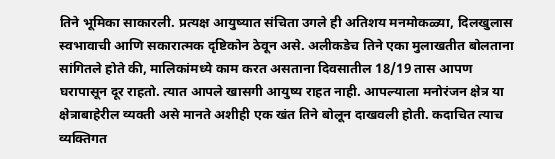तिने भूमिका साकारली. प्रत्यक्ष आयुष्यात संचिता उगले ही अतिशय मनमोकळ्या, दिलखुलास स्वभावाची आणि सकारात्मक दृष्टिकोन ठेवून असे. अलीकडेच तिने एका मुलाखतीत बोलताना सांगितले होते की, मालिकांमध्ये काम करत असताना दिवसातील 18/19 तास आपण घरापासून दूर राहतो. त्यात आपले खासगी आयुष्य राहत नाही. आपल्याला मनोरंजन क्षेत्र या क्षेत्राबाहेरील व्यक्ती असे मानते अशीही एक खंत तिने बोलून दाखवली होती. कदाचित त्याच व्यक्तिगत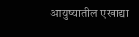आयुष्यातील एखाद्या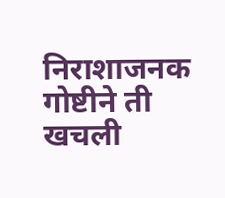निराशाजनक गोष्टीने ती खचली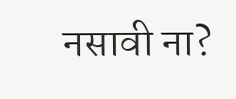नसावी ना?